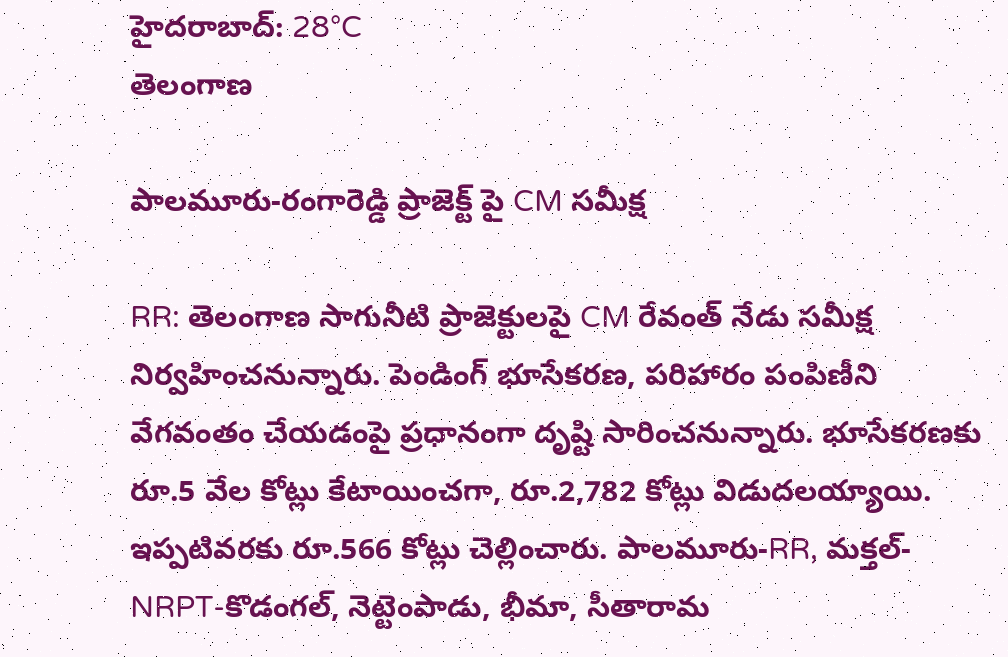హైదరాబాద్: 28°C
తెలంగాణ

పాలమూరు-రంగారెడ్డి ప్రాజెక్ట్ పై CM సమీక్ష

RR: తెలంగాణ సాగునీటి ప్రాజెక్టులపై CM రేవంత్‌ నేడు సమీక్ష నిర్వహించనున్నారు. పెండింగ్‌ భూసేకరణ, పరిహారం పంపిణీని వేగవంతం చేయడంపై ప్రధానంగా దృష్టి సారించనున్నారు. భూసేకరణకు రూ.5 వేల కోట్లు కేటాయించగా, రూ.2,782 కోట్లు విడుదలయ్యాయి. ఇప్పటివరకు రూ.566 కోట్లు చెల్లించారు. పాలమూరు-RR, మక్తల్-NRPT-కొడంగల్, నెట్టెంపాడు, భీమా, సీతారామ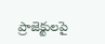ప్రాజెక్టులపై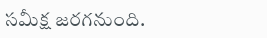సమీక్ష జరగనుంది.